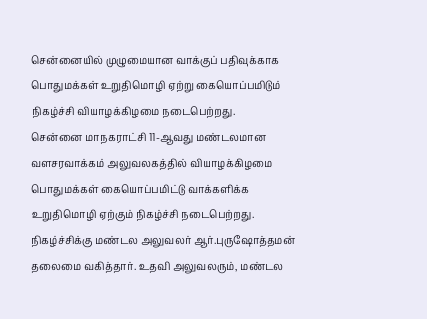சென்னையில் முழுமையான வாக்குப் பதிவுக்காக பொதுமக்கள் உறுதிமொழி ஏற்று கையொப்பமிடும் நிகழ்ச்சி வியாழக்கிழமை நடைபெற்றது.
சென்னை மாநகராட்சி 11-ஆவது மண்டலமான வளசரவாக்கம் அலுவலகத்தில் வியாழக்கிழமை பொதுமக்கள் கையொப்பமிட்டு வாக்களிக்க உறுதிமொழி ஏற்கும் நிகழ்ச்சி நடைபெற்றது. நிகழ்ச்சிக்கு மண்டல அலுவலர் ஆர்.புருஷோத்தமன் தலைமை வகித்தார். உதவி அலுவலரும், மண்டல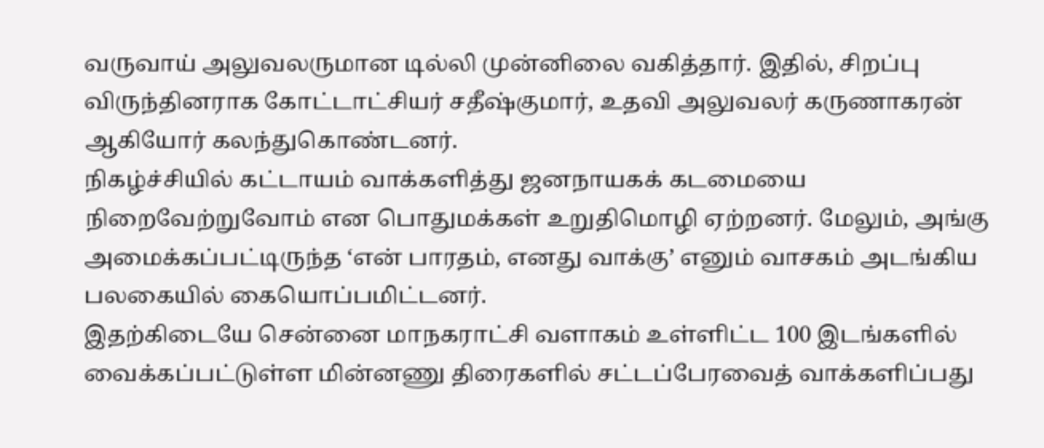வருவாய் அலுவலருமான டில்லி முன்னிலை வகித்தார். இதில், சிறப்பு விருந்தினராக கோட்டாட்சியர் சதீஷ்குமார், உதவி அலுவலர் கருணாகரன் ஆகியோர் கலந்துகொண்டனர்.
நிகழ்ச்சியில் கட்டாயம் வாக்களித்து ஜனநாயகக் கடமையை நிறைவேற்றுவோம் என பொதுமக்கள் உறுதிமொழி ஏற்றனர். மேலும், அங்கு அமைக்கப்பட்டிருந்த ‘என் பாரதம், எனது வாக்கு’ எனும் வாசகம் அடங்கிய பலகையில் கையொப்பமிட்டனர்.
இதற்கிடையே சென்னை மாநகராட்சி வளாகம் உள்ளிட்ட 100 இடங்களில் வைக்கப்பட்டுள்ள மின்னணு திரைகளில் சட்டப்பேரவைத் வாக்களிப்பது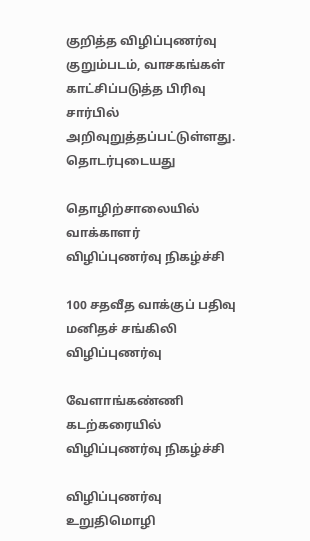குறித்த விழிப்புணர்வு குறும்படம், வாசகங்கள் காட்சிப்படுத்த பிரிவு சார்பில் அறிவுறுத்தப்பட்டுள்ளது.
தொடர்புடையது

தொழிற்சாலையில் வாக்காளர் விழிப்புணர்வு நிகழ்ச்சி

100 சதவீத வாக்குப் பதிவு மனிதச் சங்கிலி விழிப்புணர்வு

வேளாங்கண்ணி கடற்கரையில் விழிப்புணர்வு நிகழ்ச்சி

விழிப்புணர்வு உறுதிமொழி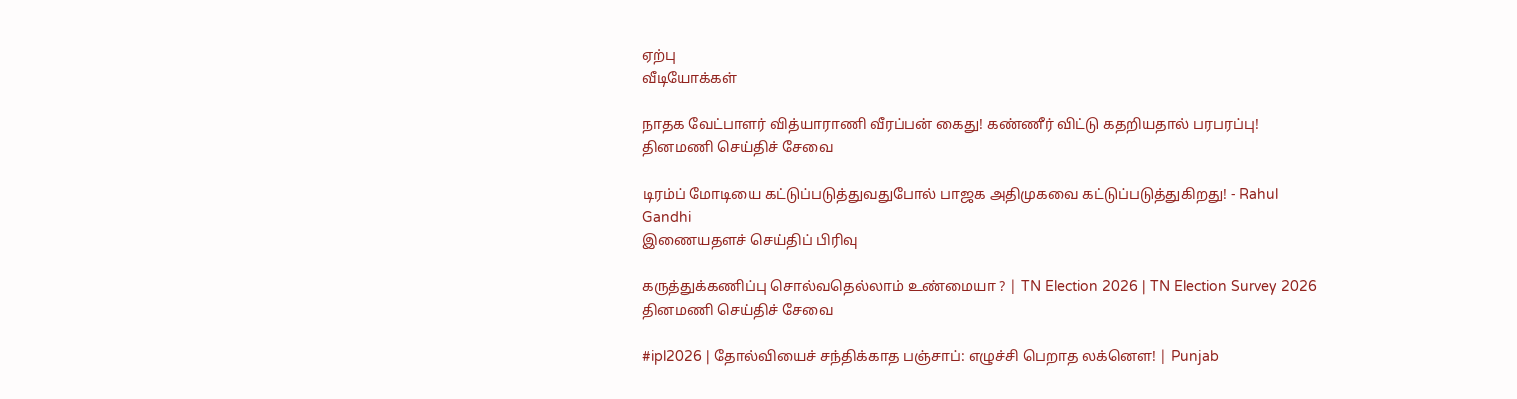ஏற்பு
வீடியோக்கள்

நாதக வேட்பாளர் வித்யாராணி வீரப்பன் கைது! கண்ணீர் விட்டு கதறியதால் பரபரப்பு!
தினமணி செய்திச் சேவை

டிரம்ப் மோடியை கட்டுப்படுத்துவதுபோல் பாஜக அதிமுகவை கட்டுப்படுத்துகிறது! - Rahul Gandhi
இணையதளச் செய்திப் பிரிவு

கருத்துக்கணிப்பு சொல்வதெல்லாம் உண்மையா ? | TN Election 2026 | TN Election Survey 2026
தினமணி செய்திச் சேவை

#ipl2026 | தோல்வியைச் சந்திக்காத பஞ்சாப்: எழுச்சி பெறாத லக்னௌ! | Punjab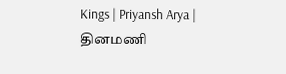Kings | Priyansh Arya |
தினமணி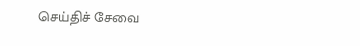செய்திச் சேவை